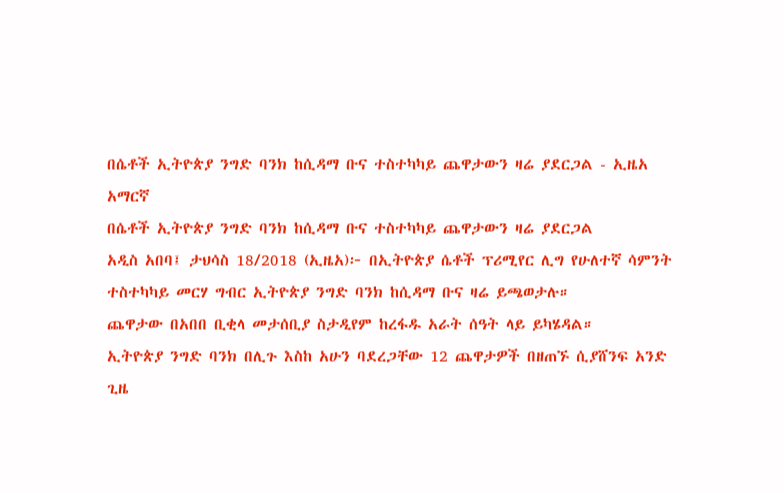በሴቶች ኢትዮጵያ ንግድ ባንክ ከሲዳማ ቡና ተስተካካይ ጨዋታውን ዛሬ ያደርጋል - ኢዜአ አማርኛ
በሴቶች ኢትዮጵያ ንግድ ባንክ ከሲዳማ ቡና ተስተካካይ ጨዋታውን ዛሬ ያደርጋል
አዲስ አበባ፤ ታህሳስ 18/2018 (ኢዜአ)፦ በኢትዮጵያ ሴቶች ፕሪሚየር ሊግ የሁለተኛ ሳምንት ተስተካካይ መርሃ ግብር ኢትዮጵያ ንግድ ባንክ ከሲዳማ ቡና ዛሬ ይጫወታሉ።
ጨዋታው በአበበ ቢቂላ መታሰቢያ ስታዲየም ከረፋዱ አራት ሰዓት ላይ ይካሄዳል።
ኢትዮጵያ ንግድ ባንክ በሊጉ እስከ አሁን ባደረጋቸው 12 ጨዋታዎች በዘጠኙ ሲያሸንፍ አንድ ጊዜ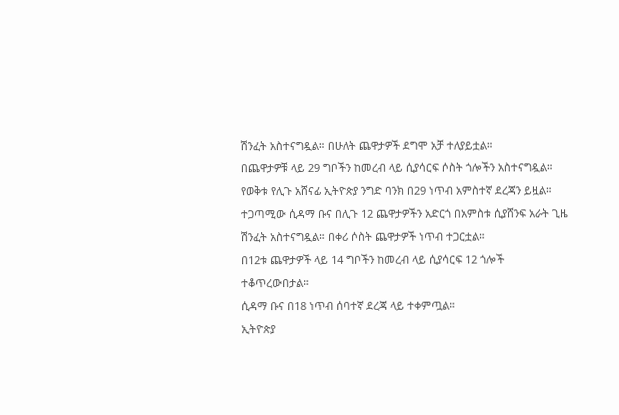ሽንፈት አስተናግዷል። በሁለት ጨዋታዎች ደግሞ አቻ ተለያይቷል።
በጨዋታዎቹ ላይ 29 ግቦችን ከመረብ ላይ ሲያሳርፍ ሶስት ጎሎችን አስተናግዷል።
የወቅቱ የሊጉ አሸናፊ ኢትዮጵያ ንግድ ባንክ በ29 ነጥብ አምስተኛ ደረጃን ይዟል።
ተጋጣሚው ሲዳማ ቡና በሊጉ 12 ጨዋታዎችን አድርጎ በአምስቱ ሲያሸንፍ አራት ጊዜ ሽንፈት አስተናግዷል። በቀሪ ሶስት ጨዋታዎች ነጥብ ተጋርቷል።
በ12ቱ ጨዋታዎች ላይ 14 ግቦችን ከመረብ ላይ ሲያሳርፍ 12 ጎሎች ተቆጥረውበታል።
ሲዳማ ቡና በ18 ነጥብ ሰባተኛ ደረጃ ላይ ተቀምጧል።
ኢትዮጵያ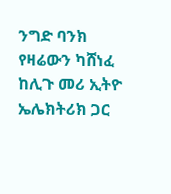ንግድ ባንክ የዛሬውን ካሸነፈ ከሊጉ መሪ ኢትዮ ኤሌክትሪክ ጋር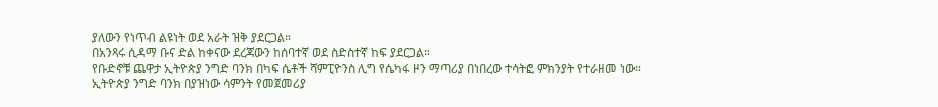ያለውን የነጥብ ልዩነት ወደ አራት ዝቅ ያደርጋል።
በአንጻሩ ሲዳማ ቡና ድል ከቀናው ደረጃውን ከሰባተኛ ወደ ስድስተኛ ከፍ ያደርጋል።
የቡድኖቹ ጨዋታ ኢትዮጵያ ንግድ ባንክ በካፍ ሴቶች ሻምፒዮንስ ሊግ የሴካፋ ዞን ማጣሪያ በነበረው ተሳትፎ ምክንያት የተራዘመ ነው።
ኢትዮጵያ ንግድ ባንክ በያዝነው ሳምንት የመጀመሪያ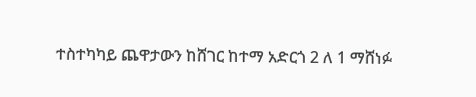ተስተካካይ ጨዋታውን ከሸገር ከተማ አድርጎ 2 ለ 1 ማሸነፉ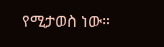የሚታወስ ነው።